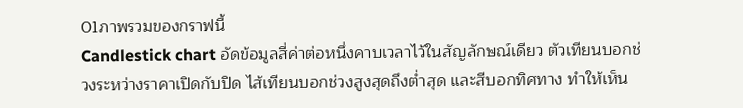01ภาพรวมของกราฟนี้
Candlestick chart อัดข้อมูลสี่ค่าต่อหนึ่งคาบเวลาไว้ในสัญลักษณ์เดียว ตัวเทียนบอกช่วงระหว่างราคาเปิดกับปิด ไส้เทียนบอกช่วงสูงสุดถึงต่ำสุด และสีบอกทิศทาง ทำให้เห็น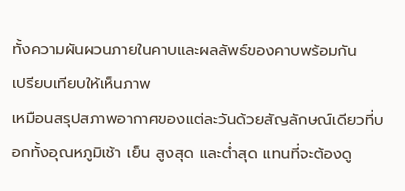ทั้งความผันผวนภายในคาบและผลลัพธ์ของคาบพร้อมกัน
เปรียบเทียบให้เห็นภาพ
เหมือนสรุปสภาพอากาศของแต่ละวันด้วยสัญลักษณ์เดียวที่บอกทั้งอุณหภูมิเช้า เย็น สูงสุด และต่ำสุด แทนที่จะต้องดู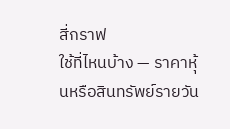สี่กราฟ
ใช้ที่ไหนบ้าง — ราคาหุ้นหรือสินทรัพย์รายวัน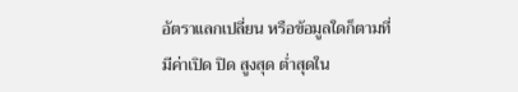อัตราแลกเปลี่ยน หรือข้อมูลใดก็ตามที่มีค่าเปิด ปิด สูงสุด ต่ำสุดใน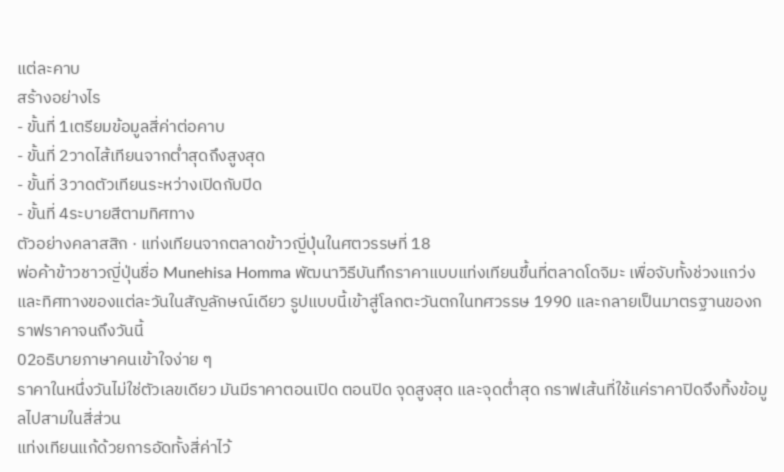แต่ละคาบ
สร้างอย่างไร
- ขั้นที่ 1เตรียมข้อมูลสี่ค่าต่อคาบ
- ขั้นที่ 2วาดไส้เทียนจากต่ำสุดถึงสูงสุด
- ขั้นที่ 3วาดตัวเทียนระหว่างเปิดกับปิด
- ขั้นที่ 4ระบายสีตามทิศทาง
ตัวอย่างคลาสสิก · แท่งเทียนจากตลาดข้าวญี่ปุ่นในศตวรรษที่ 18
พ่อค้าข้าวชาวญี่ปุ่นชื่อ Munehisa Homma พัฒนาวิธีบันทึกราคาแบบแท่งเทียนขึ้นที่ตลาดโดจิมะ เพื่อจับทั้งช่วงแกว่งและทิศทางของแต่ละวันในสัญลักษณ์เดียว รูปแบบนี้เข้าสู่โลกตะวันตกในทศวรรษ 1990 และกลายเป็นมาตรฐานของกราฟราคาจนถึงวันนี้
02อธิบายภาษาคนเข้าใจง่าย ๆ
ราคาในหนึ่งวันไม่ใช่ตัวเลขเดียว มันมีราคาตอนเปิด ตอนปิด จุดสูงสุด และจุดต่ำสุด กราฟเส้นที่ใช้แค่ราคาปิดจึงทิ้งข้อมูลไปสามในสี่ส่วน
แท่งเทียนแก้ด้วยการอัดทั้งสี่ค่าไว้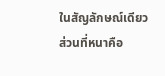ในสัญลักษณ์เดียว ส่วนที่หนาคือ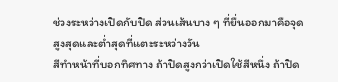ช่วงระหว่างเปิดกับปิด ส่วนเส้นบาง ๆ ที่ยื่นออกมาคือจุดสูงสุดและต่ำสุดที่แตะระหว่างวัน
สีทำหน้าที่บอกทิศทาง ถ้าปิดสูงกว่าเปิดใช้สีหนึ่ง ถ้าปิด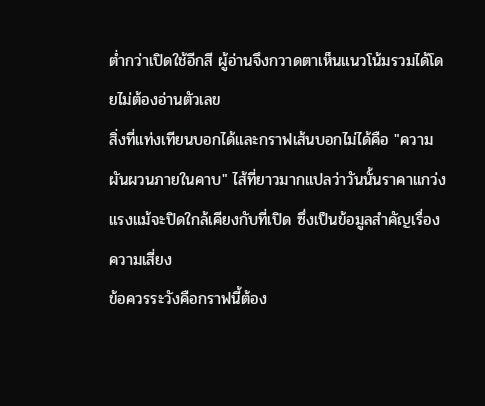ต่ำกว่าเปิดใช้อีกสี ผู้อ่านจึงกวาดตาเห็นแนวโน้มรวมได้โดยไม่ต้องอ่านตัวเลข
สิ่งที่แท่งเทียนบอกได้และกราฟเส้นบอกไม่ได้คือ "ความผันผวนภายในคาบ" ไส้ที่ยาวมากแปลว่าวันนั้นราคาแกว่งแรงแม้จะปิดใกล้เคียงกับที่เปิด ซึ่งเป็นข้อมูลสำคัญเรื่องความเสี่ยง
ข้อควรระวังคือกราฟนี้ต้อง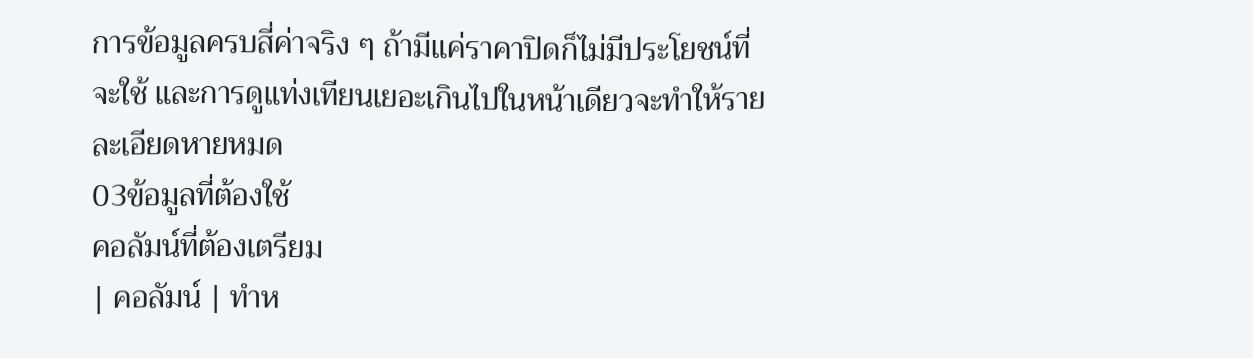การข้อมูลครบสี่ค่าจริง ๆ ถ้ามีแค่ราคาปิดก็ไม่มีประโยชน์ที่จะใช้ และการดูแท่งเทียนเยอะเกินไปในหน้าเดียวจะทำให้รายละเอียดหายหมด
03ข้อมูลที่ต้องใช้
คอลัมน์ที่ต้องเตรียม
| คอลัมน์ | ทำห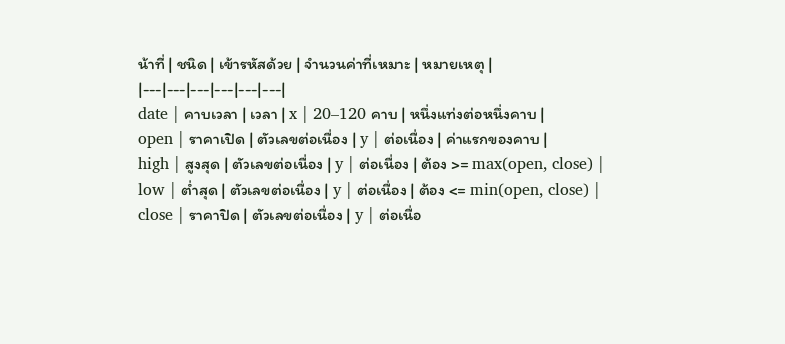น้าที่ | ชนิด | เข้ารหัสด้วย | จำนวนค่าที่เหมาะ | หมายเหตุ |
|---|---|---|---|---|---|
date | คาบเวลา | เวลา | x | 20–120 คาบ | หนึ่งแท่งต่อหนึ่งคาบ |
open | ราคาเปิด | ตัวเลขต่อเนื่อง | y | ต่อเนื่อง | ค่าแรกของคาบ |
high | สูงสุด | ตัวเลขต่อเนื่อง | y | ต่อเนื่อง | ต้อง >= max(open, close) |
low | ต่ำสุด | ตัวเลขต่อเนื่อง | y | ต่อเนื่อง | ต้อง <= min(open, close) |
close | ราคาปิด | ตัวเลขต่อเนื่อง | y | ต่อเนื่อ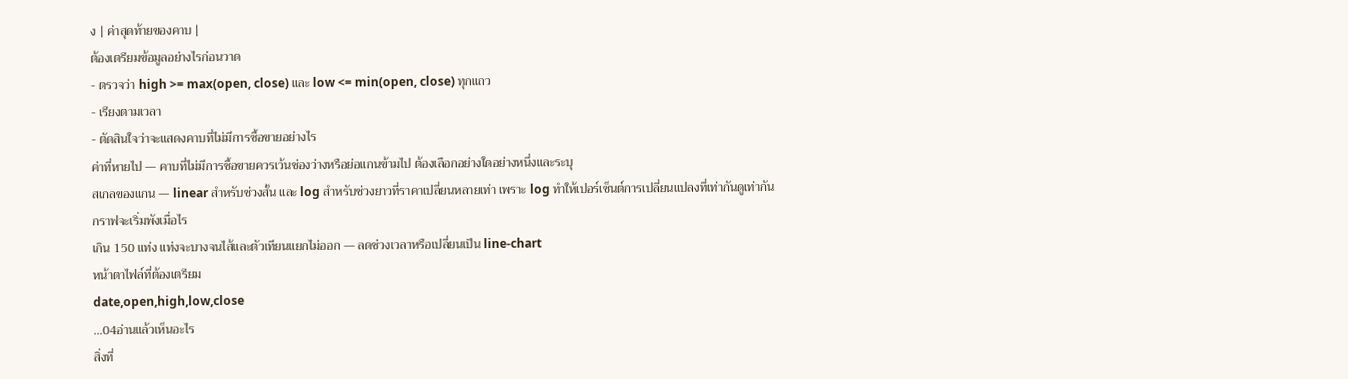ง | ค่าสุดท้ายของคาบ |
ต้องเตรียมข้อมูลอย่างไรก่อนวาด
- ตรวจว่า high >= max(open, close) และ low <= min(open, close) ทุกแถว
- เรียงตามเวลา
- ตัดสินใจว่าจะแสดงคาบที่ไม่มีการซื้อขายอย่างไร
ค่าที่หายไป — คาบที่ไม่มีการซื้อขายควรเว้นช่องว่างหรือย่อแกนข้ามไป ต้องเลือกอย่างใดอย่างหนึ่งและระบุ
สเกลของแกน — linear สำหรับช่วงสั้น และ log สำหรับช่วงยาวที่ราคาเปลี่ยนหลายเท่า เพราะ log ทำให้เปอร์เซ็นต์การเปลี่ยนแปลงที่เท่ากันดูเท่ากัน
กราฟจะเริ่มพังเมื่อไร
เกิน 150 แท่ง แท่งจะบางจนไส้และตัวเทียนแยกไม่ออก — ลดช่วงเวลาหรือเปลี่ยนเป็น line-chart
หน้าตาไฟล์ที่ต้องเตรียม
date,open,high,low,close
…04อ่านแล้วเห็นอะไร
สิ่งที่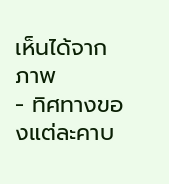เห็นได้จากภาพ
- ทิศทางของแต่ละคาบ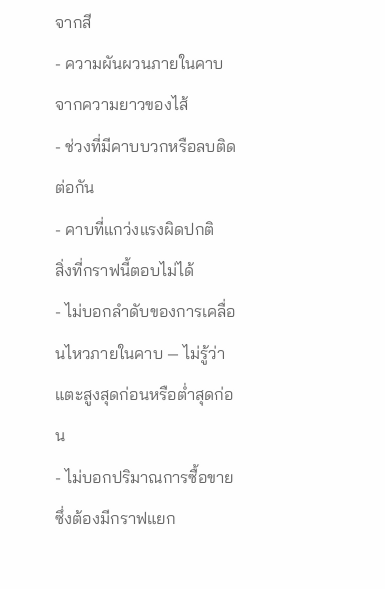จากสี
- ความผันผวนภายในคาบจากความยาวของไส้
- ช่วงที่มีคาบบวกหรือลบติดต่อกัน
- คาบที่แกว่งแรงผิดปกติ
สิ่งที่กราฟนี้ตอบไม่ได้
- ไม่บอกลำดับของการเคลื่อนไหวภายในคาบ — ไม่รู้ว่าแตะสูงสุดก่อนหรือต่ำสุดก่อน
- ไม่บอกปริมาณการซื้อขาย ซึ่งต้องมีกราฟแยก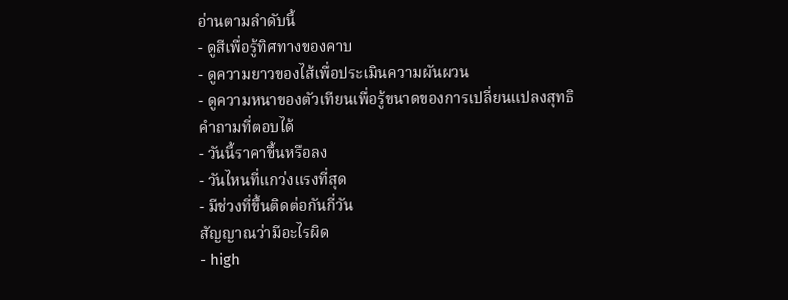อ่านตามลำดับนี้
- ดูสีเพื่อรู้ทิศทางของคาบ
- ดูความยาวของไส้เพื่อประเมินความผันผวน
- ดูความหนาของตัวเทียนเพื่อรู้ขนาดของการเปลี่ยนแปลงสุทธิ
คำถามที่ตอบได้
- วันนี้ราคาขึ้นหรือลง
- วันไหนที่แกว่งแรงที่สุด
- มีช่วงที่ขึ้นติดต่อกันกี่วัน
สัญญาณว่ามีอะไรผิด
- high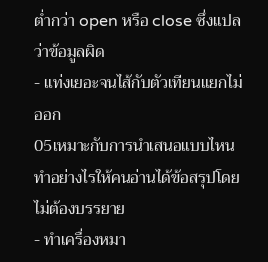ต่ำกว่า open หรือ close ซึ่งแปลว่าข้อมูลผิด
- แท่งเยอะจนไส้กับตัวเทียนแยกไม่ออก
05เหมาะกับการนำเสนอแบบไหน
ทำอย่างไรให้คนอ่านได้ข้อสรุปโดยไม่ต้องบรรยาย
- ทำเครื่องหมา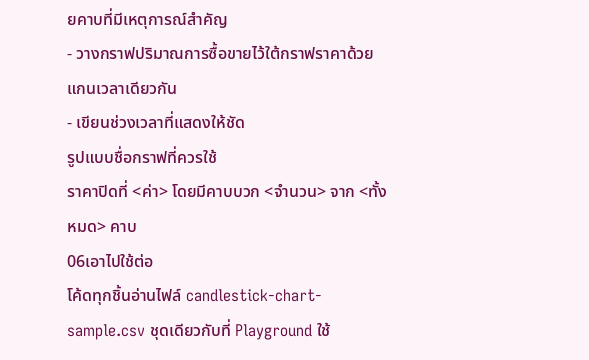ยคาบที่มีเหตุการณ์สำคัญ
- วางกราฟปริมาณการซื้อขายไว้ใต้กราฟราคาด้วยแกนเวลาเดียวกัน
- เขียนช่วงเวลาที่แสดงให้ชัด
รูปแบบชื่อกราฟที่ควรใช้
ราคาปิดที่ <ค่า> โดยมีคาบบวก <จำนวน> จาก <ทั้งหมด> คาบ
06เอาไปใช้ต่อ
โค้ดทุกชิ้นอ่านไฟล์ candlestick-chart-sample.csv ชุดเดียวกับที่ Playground ใช้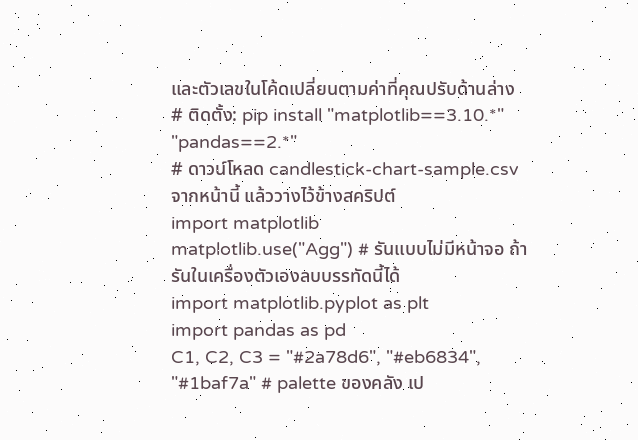และตัวเลขในโค้ดเปลี่ยนตามค่าที่คุณปรับด้านล่าง
# ติดตั้ง: pip install "matplotlib==3.10.*" "pandas==2.*"
# ดาวน์โหลด candlestick-chart-sample.csv จากหน้านี้ แล้ววางไว้ข้างสคริปต์
import matplotlib
matplotlib.use("Agg") # รันแบบไม่มีหน้าจอ ถ้ารันในเครื่องตัวเองลบบรรทัดนี้ได้
import matplotlib.pyplot as plt
import pandas as pd
C1, C2, C3 = "#2a78d6", "#eb6834", "#1baf7a" # palette ของคลัง เป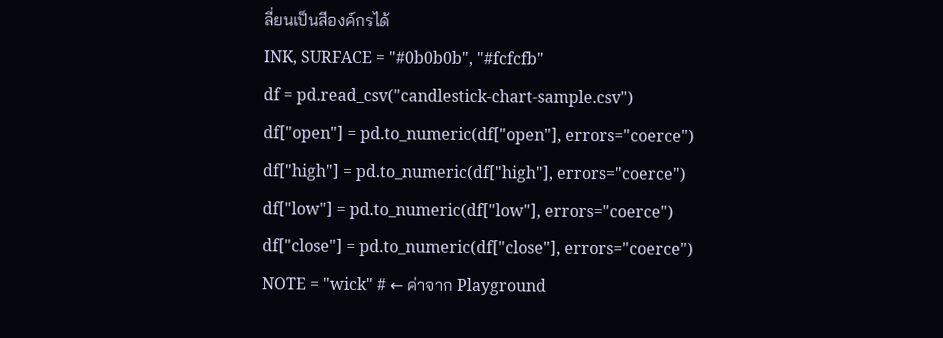ลี่ยนเป็นสีองค์กรได้
INK, SURFACE = "#0b0b0b", "#fcfcfb"
df = pd.read_csv("candlestick-chart-sample.csv")
df["open"] = pd.to_numeric(df["open"], errors="coerce")
df["high"] = pd.to_numeric(df["high"], errors="coerce")
df["low"] = pd.to_numeric(df["low"], errors="coerce")
df["close"] = pd.to_numeric(df["close"], errors="coerce")
NOTE = "wick" # ← ค่าจาก Playground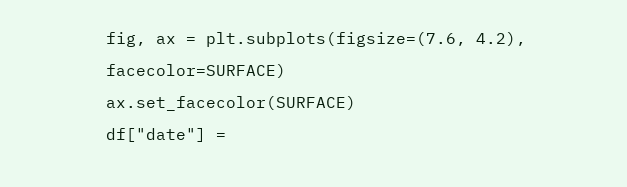fig, ax = plt.subplots(figsize=(7.6, 4.2), facecolor=SURFACE)
ax.set_facecolor(SURFACE)
df["date"] =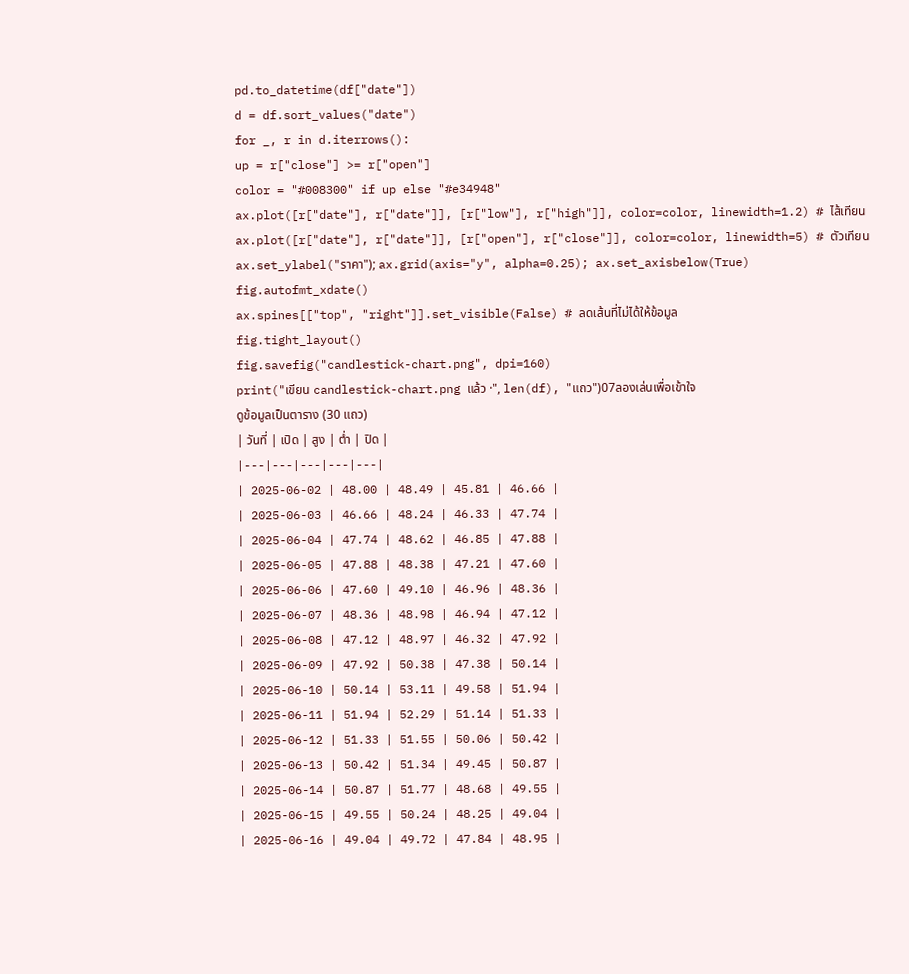pd.to_datetime(df["date"])
d = df.sort_values("date")
for _, r in d.iterrows():
up = r["close"] >= r["open"]
color = "#008300" if up else "#e34948"
ax.plot([r["date"], r["date"]], [r["low"], r["high"]], color=color, linewidth=1.2) # ไส้เทียน
ax.plot([r["date"], r["date"]], [r["open"], r["close"]], color=color, linewidth=5) # ตัวเทียน
ax.set_ylabel("ราคา"); ax.grid(axis="y", alpha=0.25); ax.set_axisbelow(True)
fig.autofmt_xdate()
ax.spines[["top", "right"]].set_visible(False) # ลดเส้นที่ไม่ได้ให้ข้อมูล
fig.tight_layout()
fig.savefig("candlestick-chart.png", dpi=160)
print("เขียน candlestick-chart.png แล้ว ·", len(df), "แถว")07ลองเล่นเพื่อเข้าใจ
ดูข้อมูลเป็นตาราง (30 แถว)
| วันที่ | เปิด | สูง | ต่ำ | ปิด |
|---|---|---|---|---|
| 2025-06-02 | 48.00 | 48.49 | 45.81 | 46.66 |
| 2025-06-03 | 46.66 | 48.24 | 46.33 | 47.74 |
| 2025-06-04 | 47.74 | 48.62 | 46.85 | 47.88 |
| 2025-06-05 | 47.88 | 48.38 | 47.21 | 47.60 |
| 2025-06-06 | 47.60 | 49.10 | 46.96 | 48.36 |
| 2025-06-07 | 48.36 | 48.98 | 46.94 | 47.12 |
| 2025-06-08 | 47.12 | 48.97 | 46.32 | 47.92 |
| 2025-06-09 | 47.92 | 50.38 | 47.38 | 50.14 |
| 2025-06-10 | 50.14 | 53.11 | 49.58 | 51.94 |
| 2025-06-11 | 51.94 | 52.29 | 51.14 | 51.33 |
| 2025-06-12 | 51.33 | 51.55 | 50.06 | 50.42 |
| 2025-06-13 | 50.42 | 51.34 | 49.45 | 50.87 |
| 2025-06-14 | 50.87 | 51.77 | 48.68 | 49.55 |
| 2025-06-15 | 49.55 | 50.24 | 48.25 | 49.04 |
| 2025-06-16 | 49.04 | 49.72 | 47.84 | 48.95 |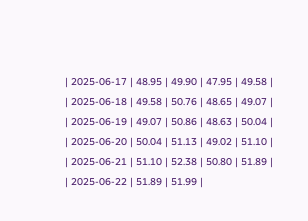| 2025-06-17 | 48.95 | 49.90 | 47.95 | 49.58 |
| 2025-06-18 | 49.58 | 50.76 | 48.65 | 49.07 |
| 2025-06-19 | 49.07 | 50.86 | 48.63 | 50.04 |
| 2025-06-20 | 50.04 | 51.13 | 49.02 | 51.10 |
| 2025-06-21 | 51.10 | 52.38 | 50.80 | 51.89 |
| 2025-06-22 | 51.89 | 51.99 |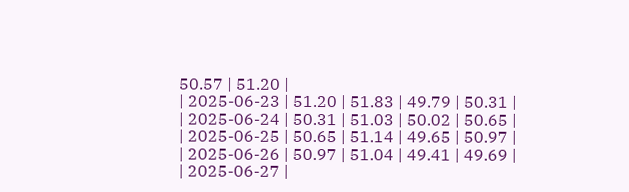50.57 | 51.20 |
| 2025-06-23 | 51.20 | 51.83 | 49.79 | 50.31 |
| 2025-06-24 | 50.31 | 51.03 | 50.02 | 50.65 |
| 2025-06-25 | 50.65 | 51.14 | 49.65 | 50.97 |
| 2025-06-26 | 50.97 | 51.04 | 49.41 | 49.69 |
| 2025-06-27 |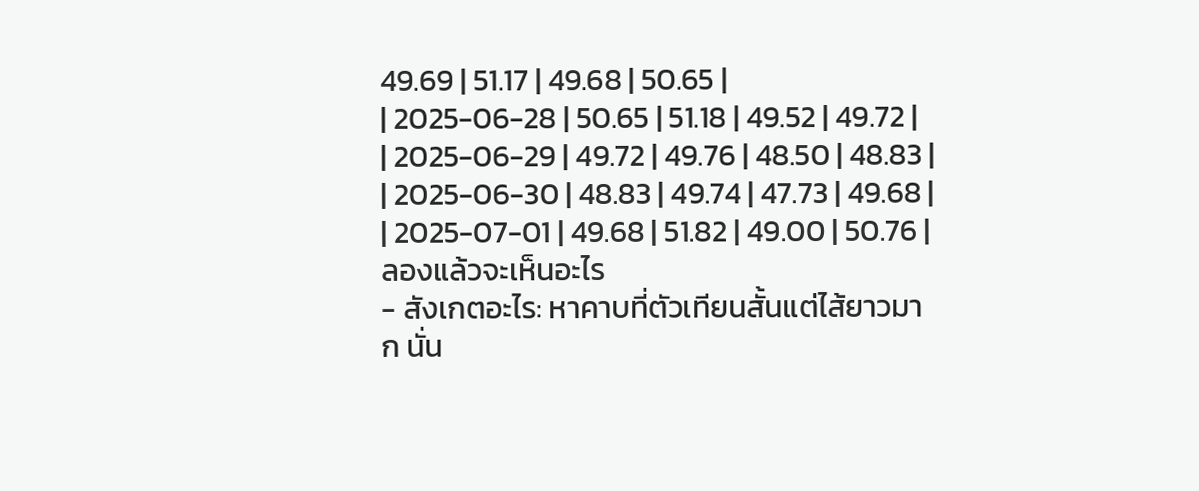49.69 | 51.17 | 49.68 | 50.65 |
| 2025-06-28 | 50.65 | 51.18 | 49.52 | 49.72 |
| 2025-06-29 | 49.72 | 49.76 | 48.50 | 48.83 |
| 2025-06-30 | 48.83 | 49.74 | 47.73 | 49.68 |
| 2025-07-01 | 49.68 | 51.82 | 49.00 | 50.76 |
ลองแล้วจะเห็นอะไร
- สังเกตอะไร: หาคาบที่ตัวเทียนสั้นแต่ไส้ยาวมาก นั่น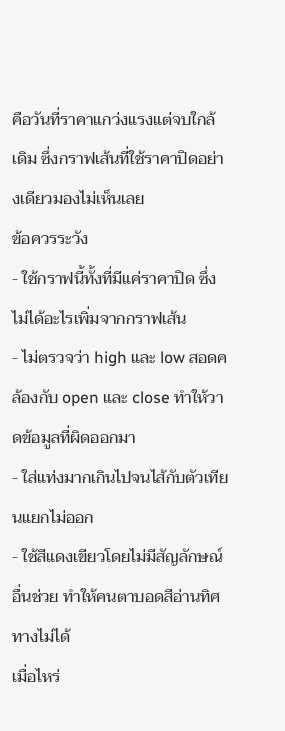คือวันที่ราคาแกว่งแรงแต่จบใกล้เดิม ซึ่งกราฟเส้นที่ใช้ราคาปิดอย่างเดียวมองไม่เห็นเลย
ข้อควรระวัง
- ใช้กราฟนี้ทั้งที่มีแค่ราคาปิด ซึ่งไม่ได้อะไรเพิ่มจากกราฟเส้น
- ไม่ตรวจว่า high และ low สอดคล้องกับ open และ close ทำให้วาดข้อมูลที่ผิดออกมา
- ใส่แท่งมากเกินไปจนไส้กับตัวเทียนแยกไม่ออก
- ใช้สีแดงเขียวโดยไม่มีสัญลักษณ์อื่นช่วย ทำให้คนตาบอดสีอ่านทิศทางไม่ได้
เมื่อไหร่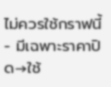ไม่ควรใช้กราฟนี้
- มีเฉพาะราคาปิด→ใช้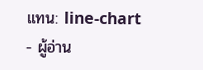แทน: line-chart
- ผู้อ่าน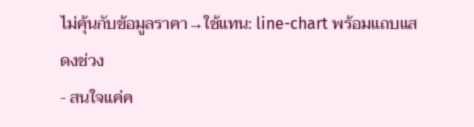ไม่คุ้นกับข้อมูลราคา→ใช้แทน: line-chart พร้อมแถบแสดงช่วง
- สนใจแค่ค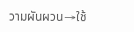วามผันผวน→ใช้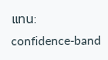แทน: confidence-band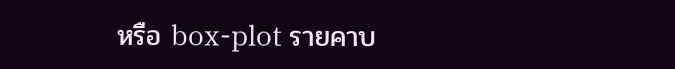หรือ box-plot รายคาบ